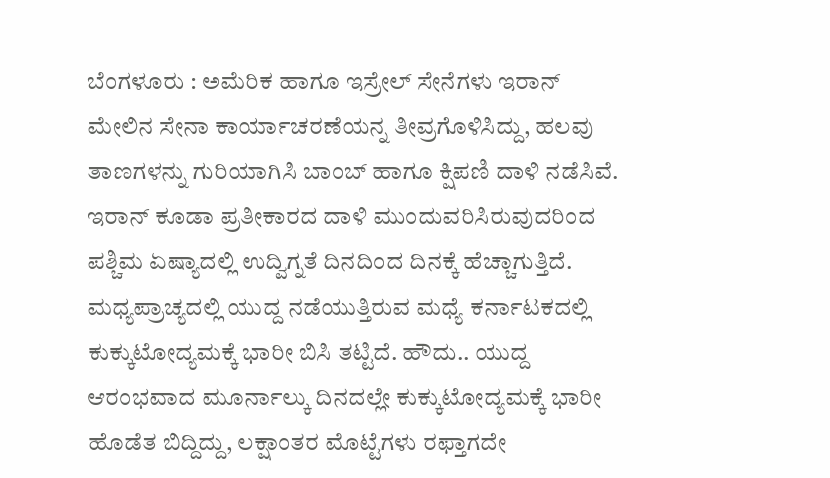ಬೆಂಗಳೂರು : ಅಮೆರಿಕ ಹಾಗೂ ಇಸ್ರೇಲ್ ಸೇನೆಗಳು ಇರಾನ್ ಮೇಲಿನ ಸೇನಾ ಕಾರ್ಯಾಚರಣೆಯನ್ನ ತೀವ್ರಗೊಳಿಸಿದ್ದು, ಹಲವು ತಾಣಗಳನ್ನು ಗುರಿಯಾಗಿಸಿ ಬಾಂಬ್ ಹಾಗೂ ಕ್ಷಿಪಣಿ ದಾಳಿ ನಡೆಸಿವೆ. ಇರಾನ್ ಕೂಡಾ ಪ್ರತೀಕಾರದ ದಾಳಿ ಮುಂದುವರಿಸಿರುವುದರಿಂದ ಪಶ್ಚಿಮ ಏಷ್ಯಾದಲ್ಲಿ ಉದ್ವಿಗ್ನತೆ ದಿನದಿಂದ ದಿನಕ್ಕೆ ಹೆಚ್ಚಾಗುತ್ತಿದೆ.
ಮಧ್ಯಪ್ರಾಚ್ಯದಲ್ಲಿ ಯುದ್ದ ನಡೆಯುತ್ತಿರುವ ಮಧ್ಯೆ ಕರ್ನಾಟಕದಲ್ಲಿ ಕುಕ್ಕುಟೋದ್ಯಮಕ್ಕೆ ಭಾರೀ ಬಿಸಿ ತಟ್ಟಿದೆ. ಹೌದು.. ಯುದ್ದ ಆರಂಭವಾದ ಮೂರ್ನಾಲ್ಕು ದಿನದಲ್ಲೇ ಕುಕ್ಕುಟೋದ್ಯಮಕ್ಕೆ ಭಾರೀ ಹೊಡೆತ ಬಿದ್ದಿದ್ದು, ಲಕ್ಷಾಂತರ ಮೊಟ್ಟೆಗಳು ರಫ್ತಾಗದೇ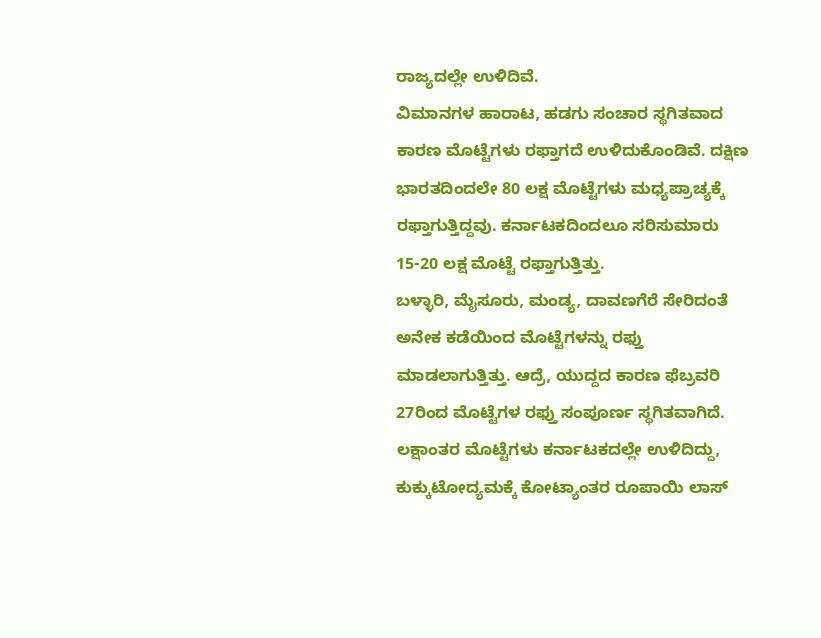ರಾಜ್ಯದಲ್ಲೇ ಉಳಿದಿವೆ.
ವಿಮಾನಗಳ ಹಾರಾಟ, ಹಡಗು ಸಂಚಾರ ಸ್ಥಗಿತವಾದ ಕಾರಣ ಮೊಟ್ಟೆಗಳು ರಫ್ತಾಗದೆ ಉಳಿದುಕೊಂಡಿವೆ. ದಕ್ಷಿಣ ಭಾರತದಿಂದಲೇ 80 ಲಕ್ಷ ಮೊಟ್ಟೆಗಳು ಮಧ್ಯಪ್ರಾಚ್ಯಕ್ಕೆ ರಫ್ತಾಗುತ್ತಿದ್ದವು. ಕರ್ನಾಟಕದಿಂದಲೂ ಸರಿಸುಮಾರು 15-20 ಲಕ್ಷ ಮೊಟ್ಟೆ ರಫ್ತಾಗುತ್ತಿತ್ತು.
ಬಳ್ಳಾರಿ, ಮೈಸೂರು, ಮಂಡ್ಯ, ದಾವಣಗೆರೆ ಸೇರಿದಂತೆ ಅನೇಕ ಕಡೆಯಿಂದ ಮೊಟ್ಟೆಗಳನ್ನು ರಫ್ತು ಮಾಡಲಾಗುತ್ತಿತ್ತು. ಆದ್ರೆ, ಯುದ್ದದ ಕಾರಣ ಫೆಬ್ರವರಿ 27ರಿಂದ ಮೊಟ್ಟೆಗಳ ರಫ್ತು ಸಂಪೂರ್ಣ ಸ್ಥಗಿತವಾಗಿದೆ. ಲಕ್ಷಾಂತರ ಮೊಟ್ಟೆಗಳು ಕರ್ನಾಟಕದಲ್ಲೇ ಉಳಿದಿದ್ದು, ಕುಕ್ಕುಟೋದ್ಯಮಕ್ಕೆ ಕೋಟ್ಯಾಂತರ ರೂಪಾಯಿ ಲಾಸ್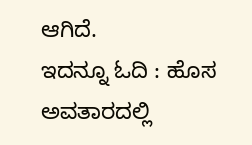ಆಗಿದೆ.
ಇದನ್ನೂ ಓದಿ : ಹೊಸ ಅವತಾರದಲ್ಲಿ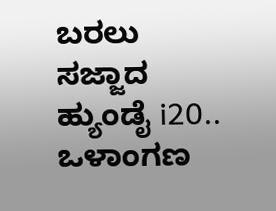ಬರಲು ಸಜ್ಜಾದ ಹ್ಯುಂಡೈ i20.. ಒಳಾಂಗಣ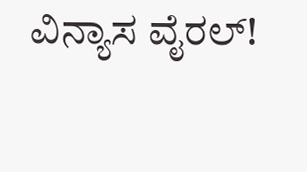ವಿನ್ಯಾಸ ವೈರಲ್!